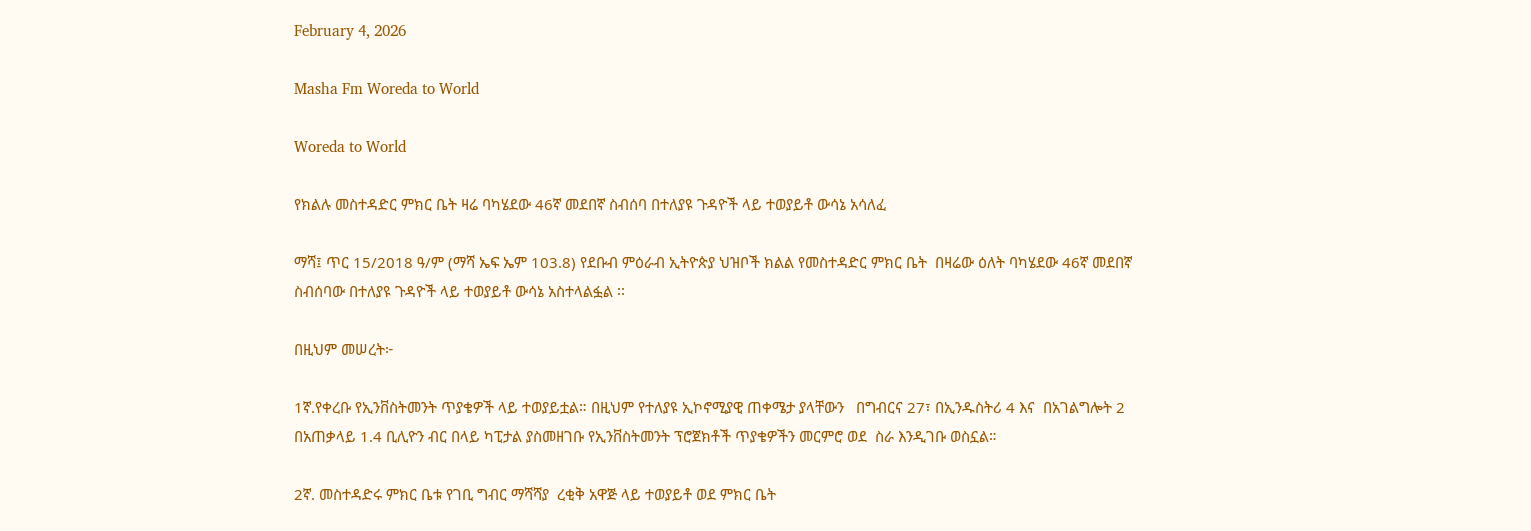February 4, 2026

Masha Fm Woreda to World

Woreda to World

የክልሉ መስተዳድር ምክር ቤት ዛሬ ባካሄደው 46ኛ መደበኛ ስብሰባ በተለያዩ ጉዳዮች ላይ ተወያይቶ ውሳኔ አሳለፈ

ማሻ፤ ጥር 15/2018 ዓ/ም (ማሻ ኤፍ ኤም 103.8) የደቡብ ምዕራብ ኢትዮጵያ ህዝቦች ክልል የመስተዳድር ምክር ቤት  በዛሬው ዕለት ባካሄደው 46ኛ መደበኛ ስብሰባው በተለያዩ ጉዳዮች ላይ ተወያይቶ ውሳኔ አስተላልፏል ፡፡

በዚህም መሠረት፦

1ኛ.የቀረቡ የኢንቨስትመንት ጥያቄዎች ላይ ተወያይቷል። በዚህም የተለያዩ ኢኮኖሚያዊ ጠቀሜታ ያላቸውን   በግብርና 27፣ በኢንዱስትሪ 4 እና  በአገልግሎት 2  በአጠቃላይ 1.4 ቢሊዮን ብር በላይ ካፒታል ያስመዘገቡ የኢንቨስትመንት ፕሮጀክቶች ጥያቄዎችን መርምሮ ወደ  ስራ እንዲገቡ ወስኗል።

2ኛ. መስተዳድሩ ምክር ቤቱ የገቢ ግብር ማሻሻያ  ረቂቅ አዋጅ ላይ ተወያይቶ ወደ ምክር ቤት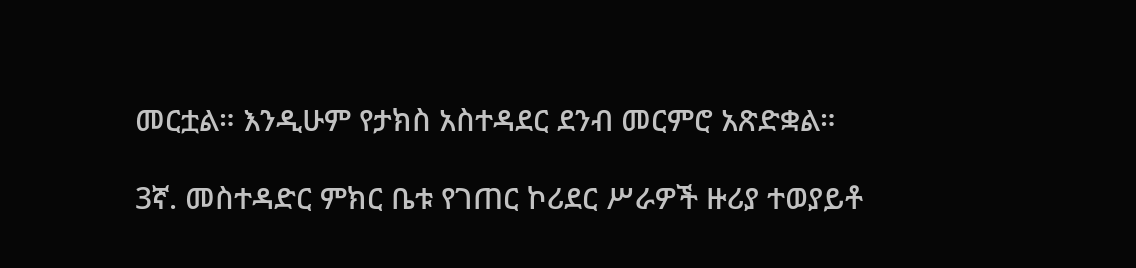መርቷል። እንዲሁም የታክስ አስተዳደር ደንብ መርምሮ አጽድቋል።

3ኛ. መስተዳድር ምክር ቤቱ የገጠር ኮሪደር ሥራዎች ዙሪያ ተወያይቶ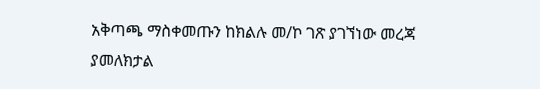አቅጣጫ ማስቀመጡን ከክልሉ መ/ኮ ገጽ ያገኘነው መረጃ ያመለክታል